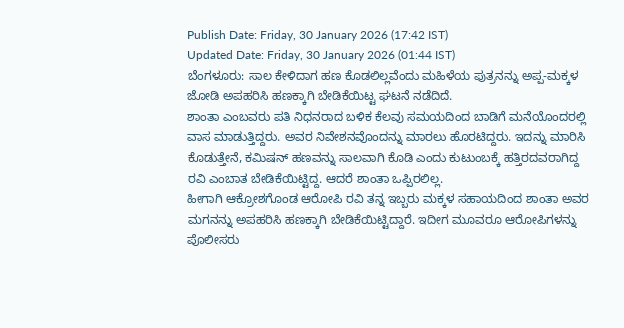Publish Date: Friday, 30 January 2026 (17:42 IST)
Updated Date: Friday, 30 January 2026 (01:44 IST)
ಬೆಂಗಳೂರು: ಸಾಲ ಕೇಳಿದಾಗ ಹಣ ಕೊಡಲಿಲ್ಲವೆಂದು ಮಹಿಳೆಯ ಪುತ್ರನನ್ನು ಅಪ್ಪ-ಮಕ್ಕಳ ಜೋಡಿ ಅಪಹರಿಸಿ ಹಣಕ್ಕಾಗಿ ಬೇಡಿಕೆಯಿಟ್ಟ ಘಟನೆ ನಡೆದಿದೆ.
ಶಾಂತಾ ಎಂಬವರು ಪತಿ ನಿಧನರಾದ ಬಳಿಕ ಕೆಲವು ಸಮಯದಿಂದ ಬಾಡಿಗೆ ಮನೆಯೊಂದರಲ್ಲಿ ವಾಸ ಮಾಡುತ್ತಿದ್ದರು. ಅವರ ನಿವೇಶನವೊಂದನ್ನು ಮಾರಲು ಹೊರಟಿದ್ದರು. ಇದನ್ನು ಮಾರಿಸಿ ಕೊಡುತ್ತೇನೆ, ಕಮಿಷನ್ ಹಣವನ್ನು ಸಾಲವಾಗಿ ಕೊಡಿ ಎಂದು ಕುಟುಂಬಕ್ಕೆ ಹತ್ತಿರದವರಾಗಿದ್ದ ರವಿ ಎಂಬಾತ ಬೇಡಿಕೆಯಿಟ್ಟಿದ್ದ. ಆದರೆ ಶಾಂತಾ ಒಪ್ಪಿರಲಿಲ್ಲ.
ಹೀಗಾಗಿ ಆಕ್ರೋಶಗೊಂಡ ಆರೋಪಿ ರವಿ ತನ್ನ ಇಬ್ಬರು ಮಕ್ಕಳ ಸಹಾಯದಿಂದ ಶಾಂತಾ ಅವರ ಮಗನನ್ನು ಅಪಹರಿಸಿ ಹಣಕ್ಕಾಗಿ ಬೇಡಿಕೆಯಿಟ್ಟಿದ್ದಾರೆ. ಇದೀಗ ಮೂವರೂ ಆರೋಪಿಗಳನ್ನು ಪೊಲೀಸರು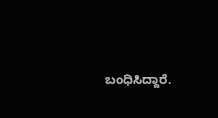ಬಂಧಿಸಿದ್ದಾರೆ.